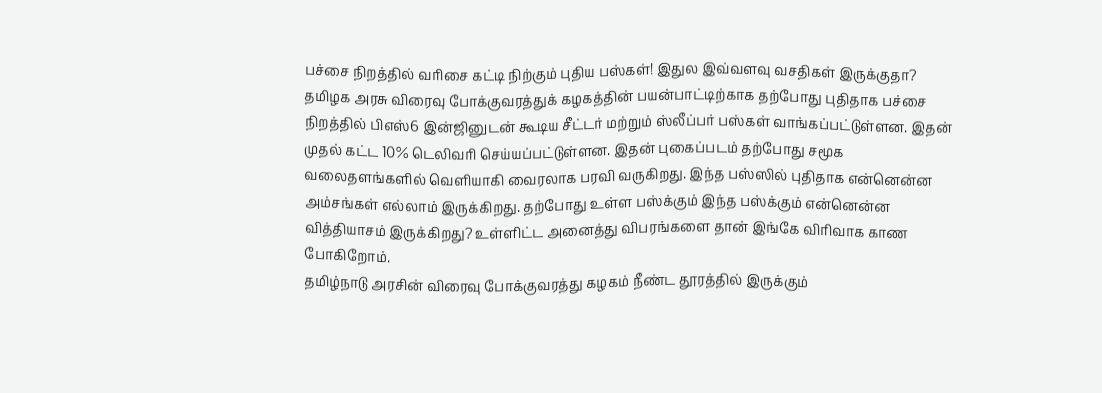பச்சை நிறத்தில் வரிசை கட்டி நிற்கும் புதிய பஸ்கள்! இதுல இவ்வளவு வசதிகள் இருக்குதா?
தமிழக அரசு விரைவு போக்குவரத்துக் கழகத்தின் பயன்பாட்டிற்காக தற்போது புதிதாக பச்சை நிறத்தில் பிஎஸ்6 இன்ஜினுடன் கூடிய சீட்டர் மற்றும் ஸ்லீப்பர் பஸ்கள் வாங்கப்பட்டுள்ளன. இதன் முதல் கட்ட 10% டெலிவரி செய்யப்பட்டுள்ளன. இதன் புகைப்படம் தற்போது சமூக வலைதளங்களில் வெளியாகி வைரலாக பரவி வருகிறது. இந்த பஸ்ஸில் புதிதாக என்னென்ன அம்சங்கள் எல்லாம் இருக்கிறது. தற்போது உள்ள பஸ்க்கும் இந்த பஸ்க்கும் என்னென்ன வித்தியாசம் இருக்கிறது? உள்ளிட்ட அனைத்து விபரங்களை தான் இங்கே விரிவாக காண போகிறோம்.
தமிழ்நாடு அரசின் விரைவு போக்குவரத்து கழகம் நீண்ட தூரத்தில் இருக்கும்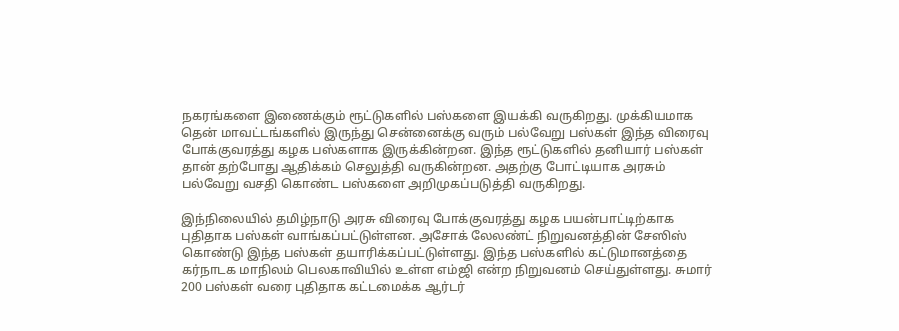நகரங்களை இணைக்கும் ரூட்டுகளில் பஸ்களை இயக்கி வருகிறது. முக்கியமாக தென் மாவட்டங்களில் இருந்து சென்னைக்கு வரும் பல்வேறு பஸ்கள் இந்த விரைவு போக்குவரத்து கழக பஸ்களாக இருக்கின்றன. இந்த ரூட்டுகளில் தனியார் பஸ்கள் தான் தற்போது ஆதிக்கம் செலுத்தி வருகின்றன. அதற்கு போட்டியாக அரசும் பல்வேறு வசதி கொண்ட பஸ்களை அறிமுகப்படுத்தி வருகிறது.

இந்நிலையில் தமிழ்நாடு அரசு விரைவு போக்குவரத்து கழக பயன்பாட்டிற்காக புதிதாக பஸ்கள் வாங்கப்பட்டுள்ளன. அசோக் லேலண்ட் நிறுவனத்தின் சேஸிஸ் கொண்டு இந்த பஸ்கள் தயாரிக்கப்பட்டுள்ளது. இந்த பஸ்களில் கட்டுமானத்தை கர்நாடக மாநிலம் பெலகாவியில் உள்ள எம்ஜி என்ற நிறுவனம் செய்துள்ளது. சுமார் 200 பஸ்கள் வரை புதிதாக கட்டமைக்க ஆர்டர்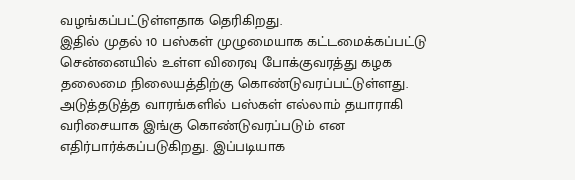வழங்கப்பட்டுள்ளதாக தெரிகிறது.
இதில் முதல் 10 பஸ்கள் முழுமையாக கட்டமைக்கப்பட்டு சென்னையில் உள்ள விரைவு போக்குவரத்து கழக தலைமை நிலையத்திற்கு கொண்டுவரப்பட்டுள்ளது. அடுத்தடுத்த வாரங்களில் பஸ்கள் எல்லாம் தயாராகி வரிசையாக இங்கு கொண்டுவரப்படும் என எதிர்பார்க்கப்படுகிறது. இப்படியாக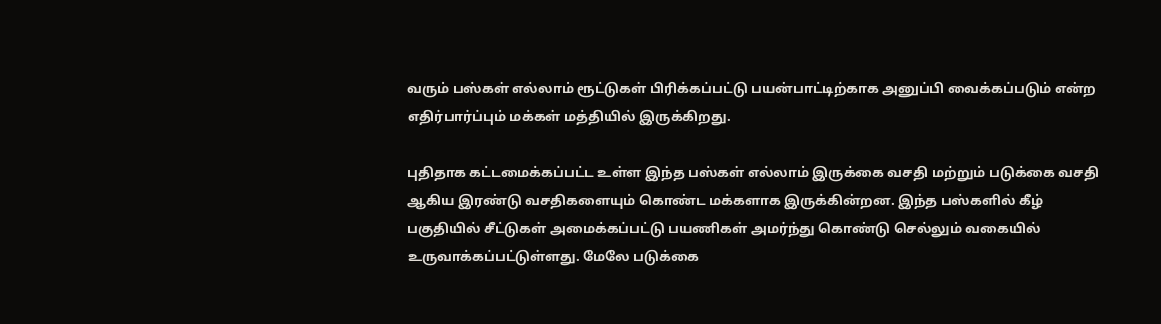வரும் பஸ்கள் எல்லாம் ரூட்டுகள் பிரிக்கப்பட்டு பயன்பாட்டிற்காக அனுப்பி வைக்கப்படும் என்ற எதிர்பார்ப்பும் மக்கள் மத்தியில் இருக்கிறது.

புதிதாக கட்டமைக்கப்பட்ட உள்ள இந்த பஸ்கள் எல்லாம் இருக்கை வசதி மற்றும் படுக்கை வசதி ஆகிய இரண்டு வசதிகளையும் கொண்ட மக்களாக இருக்கின்றன. இந்த பஸ்களில் கீழ் பகுதியில் சீட்டுகள் அமைக்கப்பட்டு பயணிகள் அமர்ந்து கொண்டு செல்லும் வகையில் உருவாக்கப்பட்டுள்ளது. மேலே படுக்கை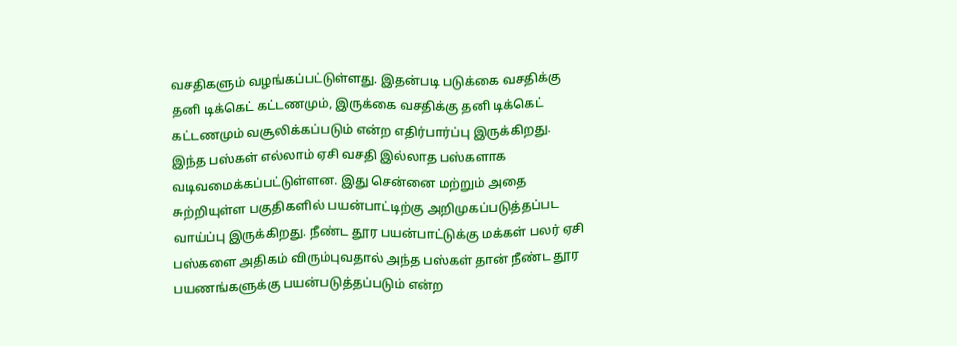வசதிகளும் வழங்கப்பட்டுள்ளது. இதன்படி படுக்கை வசதிக்கு தனி டிக்கெட் கட்டணமும், இருக்கை வசதிக்கு தனி டிக்கெட் கட்டணமும் வசூலிக்கப்படும் என்ற எதிர்பார்ப்பு இருக்கிறது.
இந்த பஸ்கள் எல்லாம் ஏசி வசதி இல்லாத பஸ்களாக வடிவமைக்கப்பட்டுள்ளன. இது சென்னை மற்றும் அதை சுற்றியுள்ள பகுதிகளில் பயன்பாட்டிற்கு அறிமுகப்படுத்தப்பட வாய்ப்பு இருக்கிறது. நீண்ட தூர பயன்பாட்டுக்கு மக்கள் பலர் ஏசி பஸ்களை அதிகம் விரும்புவதால் அந்த பஸ்கள் தான் நீண்ட தூர பயணங்களுக்கு பயன்படுத்தப்படும் என்ற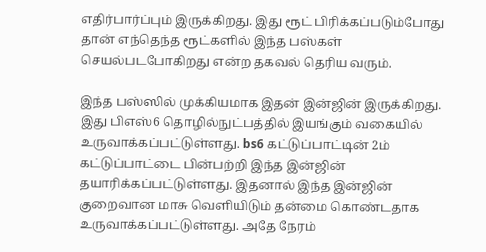எதிர்பார்ப்பும் இருக்கிறது. இது ரூட் பிரிக்கப்படும்போது தான் எந்தெந்த ரூட்களில் இந்த பஸ்கள் செயல்படபோகிறது என்ற தகவல் தெரிய வரும்.

இந்த பஸ்ஸில் முக்கியமாக இதன் இன்ஜின் இருக்கிறது. இது பிஎஸ்6 தொழில்நுட்பத்தில் இயங்கும் வகையில் உருவாக்கப்பட்டுள்ளது. bs6 கட்டுப்பாட்டின் 2ம் கட்டுப்பாட்டை பின்பற்றி இந்த இன்ஜின் தயாரிக்கப்பட்டுள்ளது. இதனால் இந்த இன்ஜின் குறைவான மாசு வெளியிடும் தன்மை கொண்டதாக உருவாக்கப்பட்டுள்ளது. அதே நேரம்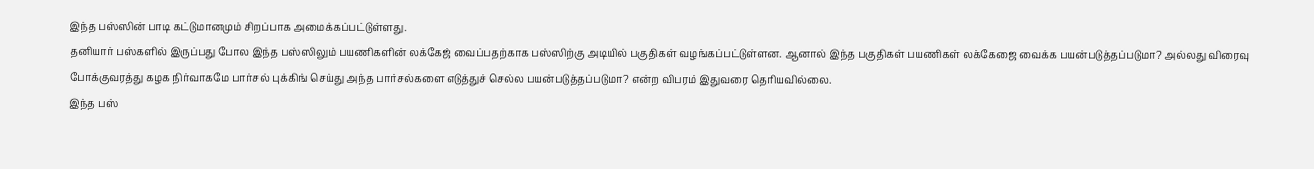இந்த பஸ்ஸின் பாடி கட்டுமானமும் சிறப்பாக அமைக்கப்பட்டுள்ளது.
தனியார் பஸ்களில் இருப்பது போல இந்த பஸ்ஸிலும் பயணிகளின் லக்கேஜ் வைப்பதற்காக பஸ்ஸிற்கு அடியில் பகுதிகள் வழங்கப்பட்டுள்ளன. ஆனால் இந்த பகுதிகள் பயணிகள் லக்கேஜை வைக்க பயன்படுத்தப்படுமா? அல்லது விரைவு போக்குவரத்து கழக நிர்வாகமே பார்சல் புக்கிங் செய்து அந்த பார்சல்களை எடுத்துச் செல்ல பயன்படுத்தப்படுமா? என்ற விபரம் இதுவரை தெரியவில்லை.
இந்த பஸ்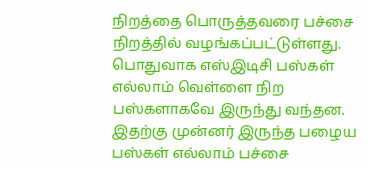நிறத்தை பொருத்தவரை பச்சை நிறத்தில் வழங்கப்பட்டுள்ளது. பொதுவாக எஸ்இடிசி பஸ்கள் எல்லாம் வெள்ளை நிற பஸ்களாகவே இருந்து வந்தன. இதற்கு முன்னர் இருந்த பழைய பஸ்கள் எல்லாம் பச்சை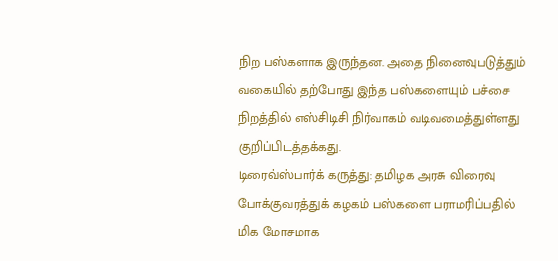நிற பஸ்களாக இருந்தன. அதை நினைவுபடுத்தும் வகையில் தற்போது இந்த பஸ்களையும் பச்சை நிறத்தில் எஸ்சிடிசி நிர்வாகம் வடிவமைத்துள்ளது குறிப்பிடத்தக்கது.
டிரைவ்ஸ்பார்க் கருத்து: தமிழக அரசு விரைவு போக்குவரத்துக் கழகம் பஸ்களை பராமரிப்பதில் மிக மோசமாக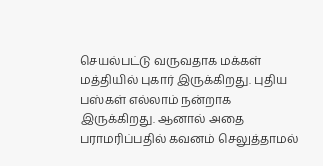செயல்பட்டு வருவதாக மக்கள் மத்தியில் புகார் இருக்கிறது. புதிய பஸ்கள் எல்லாம் நன்றாக இருக்கிறது. ஆனால் அதை பராமரிப்பதில் கவனம் செலுத்தாமல்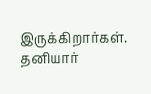இருக்கிறார்கள். தனியார்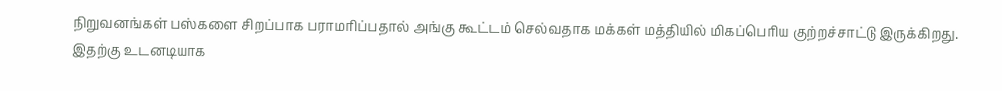நிறுவனங்கள் பஸ்களை சிறப்பாக பராமரிப்பதால் அங்கு கூட்டம் செல்வதாக மக்கள் மத்தியில் மிகப்பெரிய குற்றச்சாட்டு இருக்கிறது. இதற்கு உடனடியாக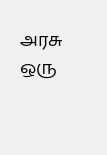அரசு ஒரு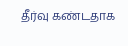தீர்வு கண்டதாக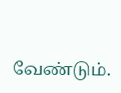வேண்டும்.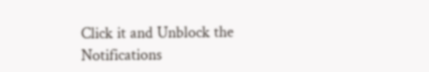Click it and Unblock the Notifications